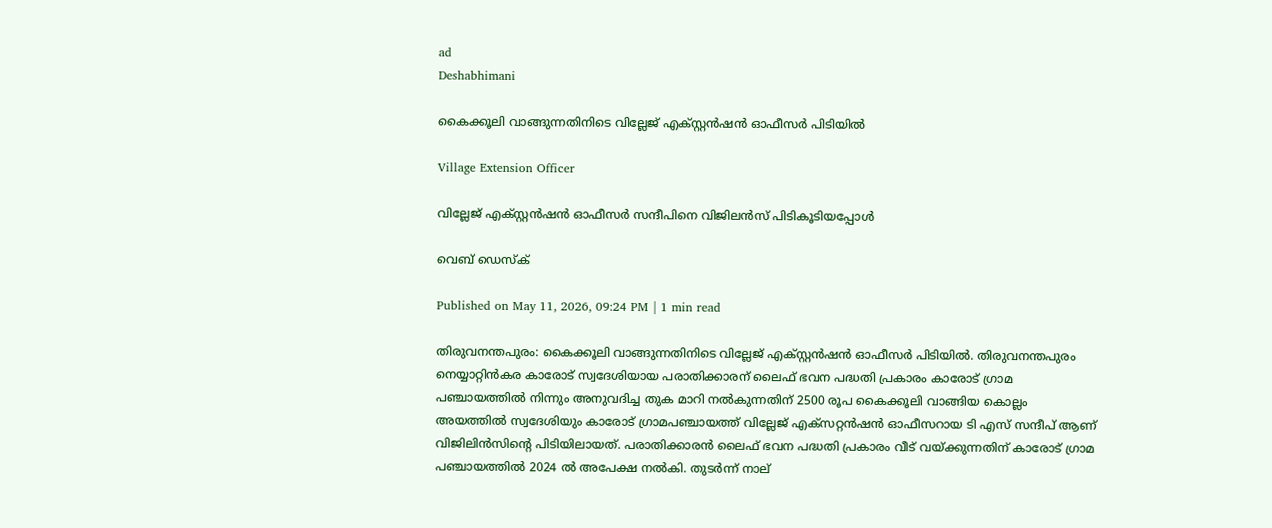ad
Deshabhimani

കൈക്കൂലി വാങ്ങുന്നതിനിടെ വില്ലേജ് എക്സ്റ്റൻഷൻ ഓഫീസർ പിടിയിൽ

Village Extension Officer

വില്ലേജ് എക്സ്റ്റന്‍ഷന്‍ ഓഫീസര്‍ സന്ദീപിനെ വിജിലന്‍സ് പിടികൂടിയപ്പോള്‍

വെബ് ഡെസ്ക്

Published on May 11, 2026, 09:24 PM | 1 min read

തിരുവനന്തപുരം: കൈക്കൂലി വാങ്ങുന്നതിനിടെ വില്ലേജ് എക്സ്റ്റൻഷൻ ഓഫീസർ പിടിയിൽ. തിരുവനന്തപുരം നെയ്യാറ്റിൻകര കാരോട് സ്വദേശിയായ പരാതിക്കാരന് ലൈഫ് ഭവന പദ്ധതി പ്രകാരം കാരോട് ഗ്രാമ പഞ്ചായത്തിൽ നിന്നും അനുവദിച്ച തുക മാറി നൽകുന്നതിന് 2500 രൂപ കൈക്കൂലി വാങ്ങിയ കൊല്ലം അയത്തിൽ സ്വദേശിയും കാരോട് ഗ്രാമപഞ്ചായത്ത് വില്ലേജ് എക്സറ്റൻഷൻ ഓഫീസറായ ടി എസ് സന്ദീപ് ആണ് വിജിലിൻസിന്റെ പിടിയിലായത്. പരാതിക്കാരൻ ലൈഫ് ഭവന പദ്ധതി പ്രകാരം വീട് വയ്ക്കുന്നതിന് കാരോട് ഗ്രാമ പഞ്ചായത്തിൽ 2024 ൽ അപേക്ഷ നൽകി. തുടർന്ന് നാല്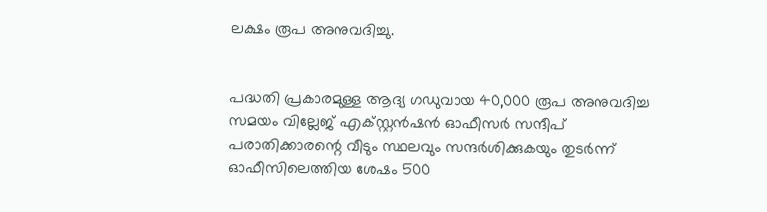ലക്ഷം രൂപ അനുവദിച്ചു.


പദ്ധതി പ്രകാരമുള്ള ആദ്യ ഗഡുവായ 40,000 രൂപ അനുവദിച്ച സമയം വില്ലേജ് എക്സ്റ്റൻഷൻ ഓഫീസർ സന്ദീപ് പരാതിക്കാരന്റെ വീടും സ്ഥലവും സന്ദർശിക്കുകയും തുടർന്ന് ഓഫീസിലെത്തിയ ശേഷം 500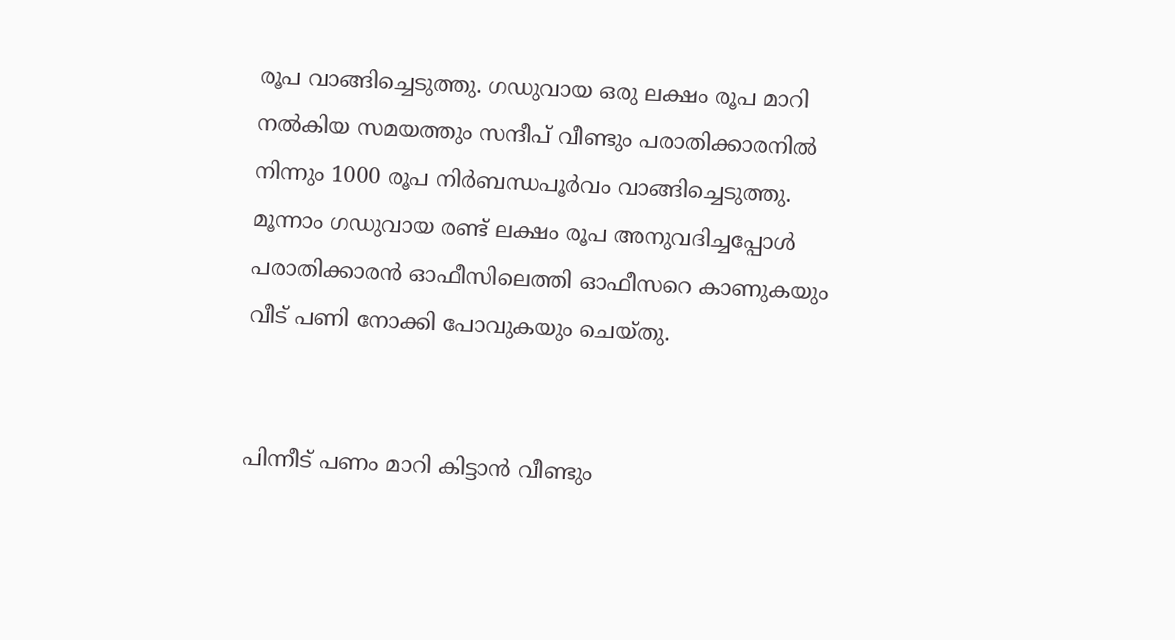രൂപ വാങ്ങിച്ചെടുത്തു. ഗഡുവായ ഒരു ലക്ഷം രൂപ മാറി നൽകിയ സമയത്തും സന്ദീപ് വീണ്ടും പരാതിക്കാരനിൽ നിന്നും 1000 രൂപ നിർബന്ധപൂർവം വാങ്ങിച്ചെടുത്തു. മൂന്നാം ഗഡുവായ രണ്ട് ലക്ഷം രൂപ അനുവദിച്ചപ്പോൾ പരാതിക്കാരൻ ഓഫീസിലെത്തി ഓഫീസറെ കാണുകയും വീട് പണി നോക്കി പോവുകയും ചെയ്തു.


പിന്നീട് പണം മാറി കിട്ടാൻ വീണ്ടും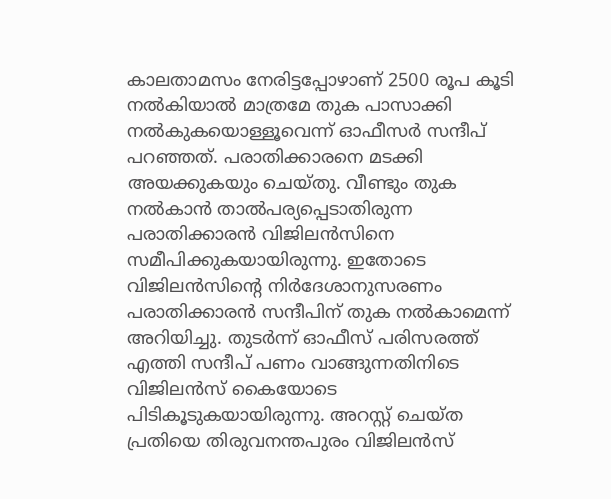കാലതാമസം നേരിട്ടപ്പോഴാണ് 2500 രൂപ കൂടി നൽകിയാൽ മാത്രമേ തുക പാസാക്കി നൽകുകയൊള്ളൂവെന്ന് ഓഫീസർ സന്ദീപ് പറഞ്ഞത്. പരാതിക്കാരനെ മടക്കി അയക്കുകയും ചെയ്തു. വീണ്ടും തുക നൽകാൻ താൽപര്യപ്പെടാതിരുന്ന പരാതിക്കാരൻ വിജിലൻസിനെ സമീപിക്കുകയായിരുന്നു. ഇതോടെ വിജിലൻസിന്റെ നിർദേശാനുസരണം പരാതിക്കാരൻ സന്ദീപിന് തുക നൽകാമെന്ന് അറിയിച്ചു. തുടർന്ന് ഓഫീസ് പരിസരത്ത് എത്തി സന്ദീപ് പണം വാങ്ങുന്നതിനിടെ വിജിലൻസ് കൈയോടെ പിടികൂടുകയായിരുന്നു. അറസ്റ്റ് ചെയ്ത പ്രതിയെ തിരുവനന്തപുരം വിജിലൻസ്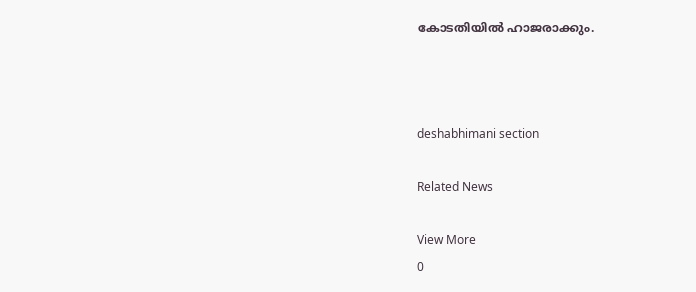കോടതിയിൽ ഹാജരാക്കും.



deshabhimani section

Related News

View More
0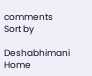comments
Sort by

Deshabhimani
Home